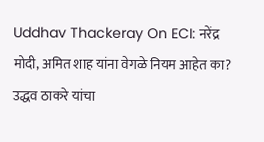Uddhav Thackeray On ECI: नरेंद्र मोदी, अमित शाह यांना वेगळे नियम आहेत का? उद्धव ठाकरे यांचा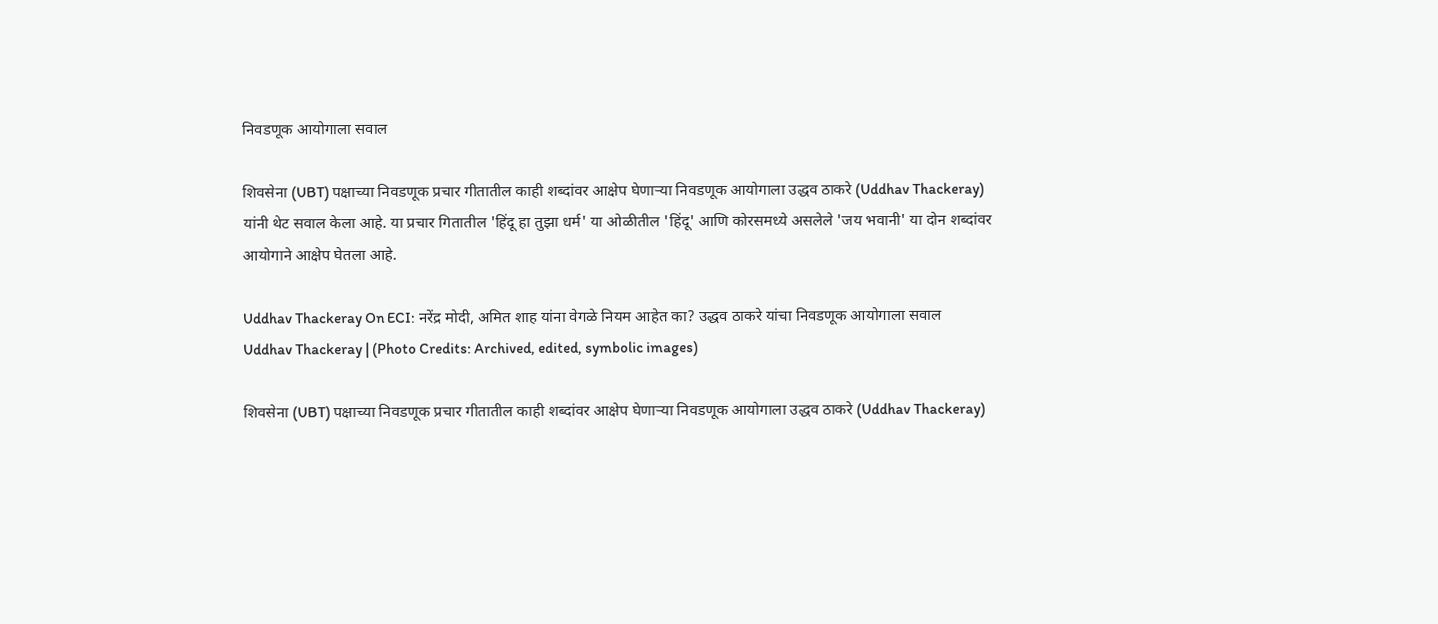निवडणूक आयोगाला सवाल

शिवसेना (UBT) पक्षाच्या निवडणूक प्रचार गीतातील काही शब्दांवर आक्षेप घेणाऱ्या निवडणूक आयोगाला उद्धव ठाकरे (Uddhav Thackeray) यांनी थेट सवाल केला आहे. या प्रचार गितातील 'हिंदू हा तुझा धर्म' या ओळीतील 'हिंदू' आणि कोरसमध्ये असलेले 'जय भवानी' या दोन शब्दांवर आयोगाने आक्षेप घेतला आहे.

Uddhav Thackeray On ECI: नरेंद्र मोदी, अमित शाह यांना वेगळे नियम आहेत का? उद्धव ठाकरे यांचा निवडणूक आयोगाला सवाल
Uddhav Thackeray | (Photo Credits: Archived, edited, symbolic images)

शिवसेना (UBT) पक्षाच्या निवडणूक प्रचार गीतातील काही शब्दांवर आक्षेप घेणाऱ्या निवडणूक आयोगाला उद्धव ठाकरे (Uddhav Thackeray)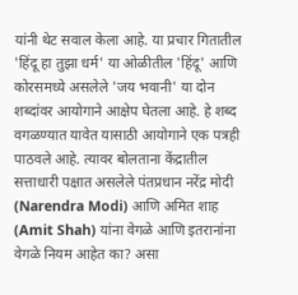यांनी थेट सवाल केला आहे. या प्रचार गितातील 'हिंदू हा तुझा धर्म' या ओळीतील 'हिंदू' आणि कोरसमध्ये असलेले 'जय भवानी' या दोन शब्दांवर आयोगाने आक्षेप घेतला आहे. हे शब्द वगळण्यात यावेत यासाठी आयोगाने एक पत्रही पाठवले आहे. त्यावर बोलताना केंद्रातील सत्ताधारी पक्षात असलेले पंतप्रधान नरेंद्र मोदी (Narendra Modi) आणि अमित शाह (Amit Shah) यांना वेगळे आणि इतरानांना वेगळे नियम आहेत का? असा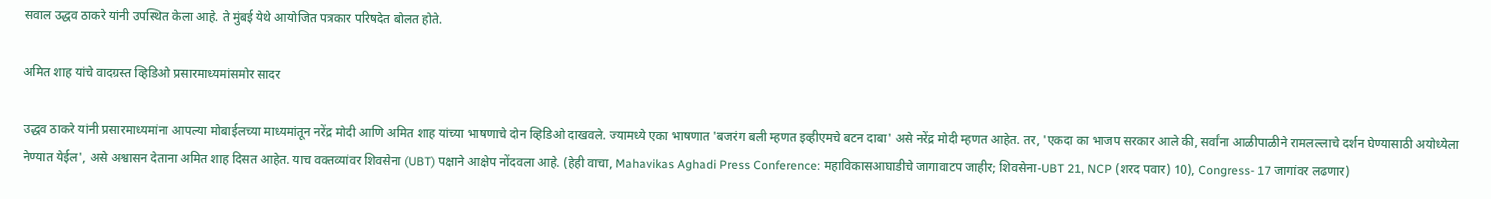सवाल उद्धव ठाकरे यांनी उपस्थित केला आहे. ते मुंबई येथे आयोजित पत्रकार परिषदेत बोलत होते.

अमित शाह यांचे वादग्रस्त व्हिडिओ प्रसारमाध्यमांसमोर सादर

उद्धव ठाकरे यांनी प्रसारमाध्यमांना आपल्या मोबाईलच्या माध्यमांतून नरेंद्र मोदी आणि अमित शाह यांच्या भाषणाचे दोन व्हिडिओ दाखवले. ज्यामध्ये एका भाषणात 'बजरंग बली म्हणत इव्हीएमचे बटन दाबा' असे नरेंद्र मोदी म्हणत आहेत. तर, 'एकदा का भाजप सरकार आले की, सर्वांना आळीपाळीने रामलल्लाचे दर्शन घेण्यासाठी अयोध्येला नेण्यात येईल', असे अश्वासन देताना अमित शाह दिसत आहेत. याच वक्तव्यांवर शिवसेना (UBT) पक्षाने आक्षेप नोंदवला आहे. (हेही वाचा, Mahavikas Aghadi Press Conference: महाविकासआघाडीचे जागावाटप जाहीर; शिवसेना-UBT 21, NCP (शरद पवार) 10), Congress- 17 जागांवर लढणार)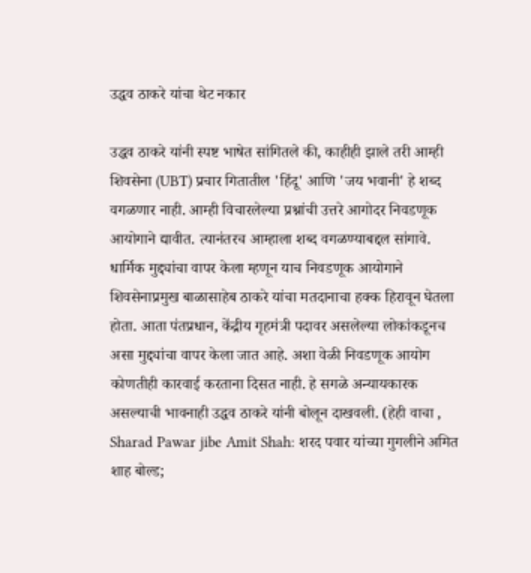उद्धव ठाकरे यांचा थेट नकार

उद्धव ठाकरे यांनी स्पष्ट भाषेत सांगितले की, काहीही झाले तरी आम्ही शिवसेना (UBT) प्रचार गितातील 'हिंदू' आणि 'जय भवानी' हे शब्द वगळणार नाही. आम्ही विचारलेल्या प्रश्नांची उत्तरे आगोदर निवडणूक आयोगाने द्यावीत. त्यानंतरच आम्हाला शब्द वगळण्याबद्दल सांगावे. धार्मिक मुद्द्यांचा वापर केला म्हणून याच निवडणूक आयोगाने शिवसेनाप्रमुख बाळासाहेब ठाकरे यांचा मतदानाचा हक्क हिरावून घेतला होता. आता पंतप्रधान, केंद्रीय गृहमंत्री पदावर असलेल्या लोकांकडूनच असा मुद्द्यांचा वापर केला जात आहे. अशा वेळी निवडणूक आयोग कोणतीही कारवाई करताना दिसत नाही. हे सगळे अन्यायकारक असल्याची भावनाही उद्धव ठाकरे यांनी बोलून दाखवली. (हेही वाचा , Sharad Pawar jibe Amit Shah: शरद पवार यांच्या गुगलीने अमित शाह बोल्ड;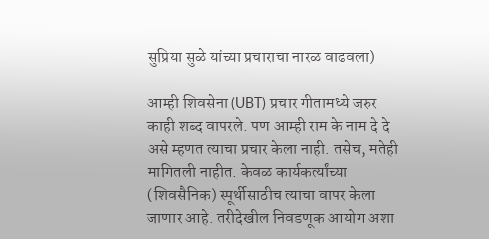सुप्रिया सुळे यांच्या प्रचाराचा नारळ वाढवला)

आम्ही शिवसेना (UBT) प्रचार गीतामध्ये जरुर काही शब्द वापरले. पण आम्ही राम के नाम दे दे असे म्हणत त्याचा प्रचार केला नाही. तसेच, मतेही मागितली नाहीत. केवळ कार्यकर्त्यांच्या (शिवसैनिक) स्पूर्थीसाठीच त्याचा वापर केला जाणार आहे. तरीदेखील निवडणूक आयोग अशा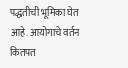पद्धतीची भूमिका घेत आहे. आयोगाचे वर्तन कितपत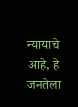न्यायाचे आहे, हे जनतेला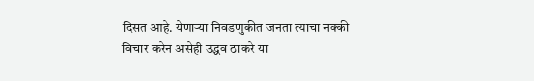दिसत आहे. येणाऱ्या निवडणुकीत जनता त्याचा नक्की विचार करेन असेही उद्धव ठाकरे या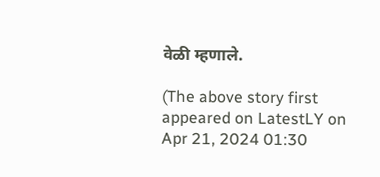वेळी म्हणाले.

(The above story first appeared on LatestLY on Apr 21, 2024 01:30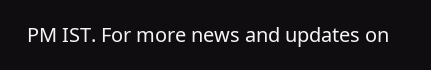PM IST. For more news and updates on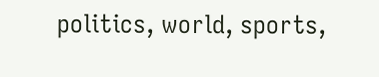politics, world, sports,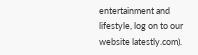entertainment and lifestyle, log on to our website latestly.com).